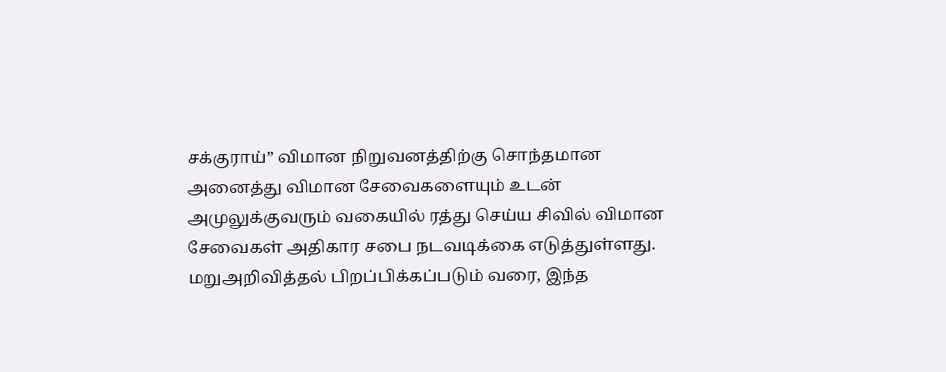சக்குராய்” விமான நிறுவனத்திற்கு சொந்தமான அனைத்து விமான சேவைகளையும் உடன் அமுலுக்குவரும் வகையில் ரத்து செய்ய சிவில் விமான சேவைகள் அதிகார சபை நடவடிக்கை எடுத்துள்ளது.
மறுஅறிவித்தல் பிறப்பிக்கப்படும் வரை, இந்த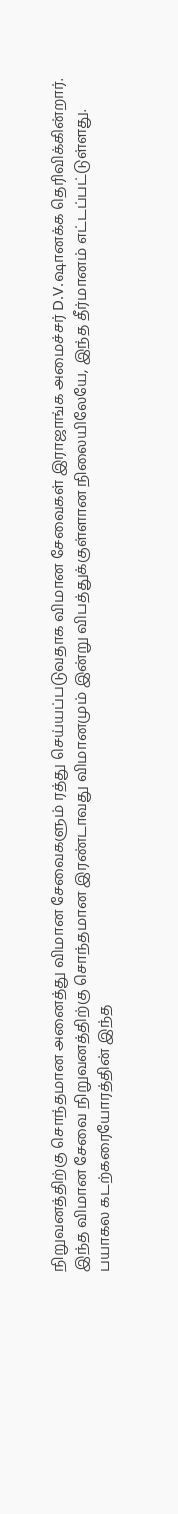நிறுவனத்திற்கு சொந்தமான அனைத்து விமான சேவைகளும் ரத்து செய்யப்படுவதாக விமான சேவைகள் இராஜாங்க அமைச்சர் D.V.ஷானக்க தெரிவிக்கின்றார்.
இந்த விமான சேவை நிறுவனத்திற்கு சொந்தமான இரண்டாவது விமானமும் இன்று விபத்துக்குள்ளான நிலையிலேயே, இந்த தீர்மானம் எட்டப்பட்டுள்ளது.
பயாகல கடற்கரையோரத்தின் இந்த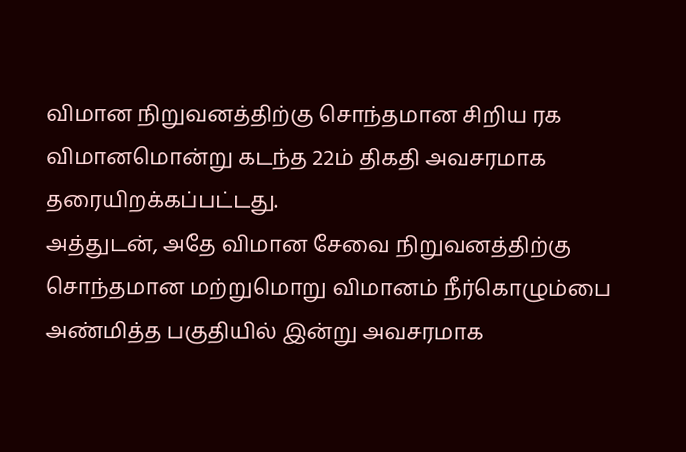விமான நிறுவனத்திற்கு சொந்தமான சிறிய ரக விமானமொன்று கடந்த 22ம் திகதி அவசரமாக தரையிறக்கப்பட்டது.
அத்துடன், அதே விமான சேவை நிறுவனத்திற்கு சொந்தமான மற்றுமொறு விமானம் நீர்கொழும்பை அண்மித்த பகுதியில் இன்று அவசரமாக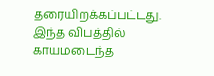தரையிறக்கப்பட்டது.
இந்த விபத்தில் காயமடைந்த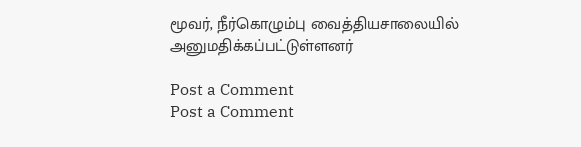மூவர், நீர்கொழும்பு வைத்தியசாலையில் அனுமதிக்கப்பட்டுள்ளனர்

Post a Comment
Post a Comment